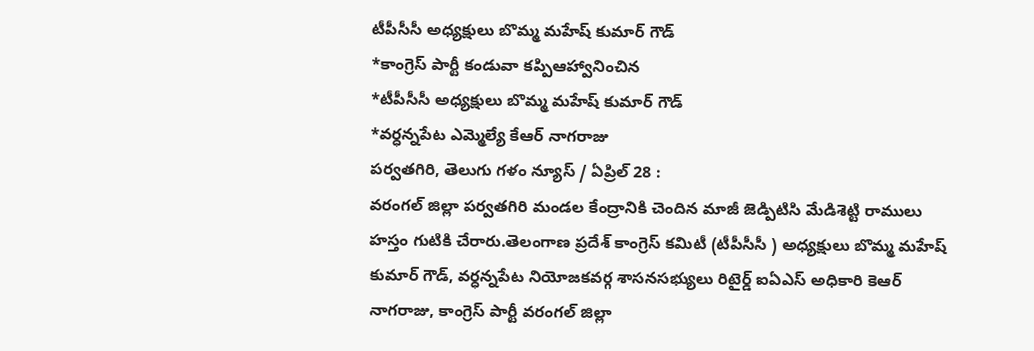టీపీసీసీ అధ్యక్షులు బొమ్మ మహేష్ కుమార్ గౌడ్
*కాంగ్రెస్ పార్టీ కండువా కప్పిఆహ్వానించిన
*టీపీసీసీ అధ్యక్షులు బొమ్మ మహేష్ కుమార్ గౌడ్
*వర్ధన్నపేట ఎమ్మెల్యే కేఆర్ నాగరాజు
పర్వతగిరి, తెలుగు గళం న్యూస్ / ఏప్రిల్ 28 :
వరంగల్ జిల్లా పర్వతగిరి మండల కేంద్రానికి చెందిన మాజీ జెడ్పిటిసి మేడిశెట్టి రాములు హస్తం గుటికి చేరారు.తెలంగాణ ప్రదేశ్ కాంగ్రెస్ కమిటీ (టీపీసీసీ ) అధ్యక్షులు బొమ్మ మహేష్ కుమార్ గౌడ్, వర్ధన్నపేట నియోజకవర్గ శాసనసభ్యులు రిటైర్డ్ ఐఏఎస్ అధికారి కెఆర్ నాగరాజు, కాంగ్రెస్ పార్టీ వరంగల్ జిల్లా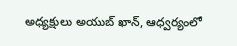అధ్యక్షులు అయుబ్ ఖాన్, ఆధ్వర్యంలో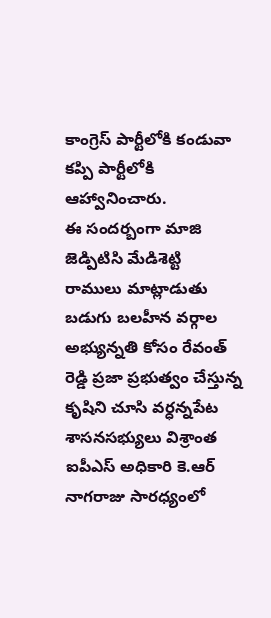కాంగ్రెస్ పార్టీలోకి కండువా కప్పి పార్టీలోకి ఆహ్వానించారు.
ఈ సందర్బంగా మాజి జెడ్పిటిసి మేడిశెట్టి రాములు మాట్లాడుతు బడుగు బలహీన వర్గాల అభ్యున్నతి కోసం రేవంత్ రెడ్డి ప్రజా ప్రభుత్వం చేస్తున్న కృషిని చూసి వర్ధన్నపేట శాసనసభ్యులు విశ్రాంత ఐపీఎస్ అధికారి కె.ఆర్ నాగరాజు సారధ్యంలో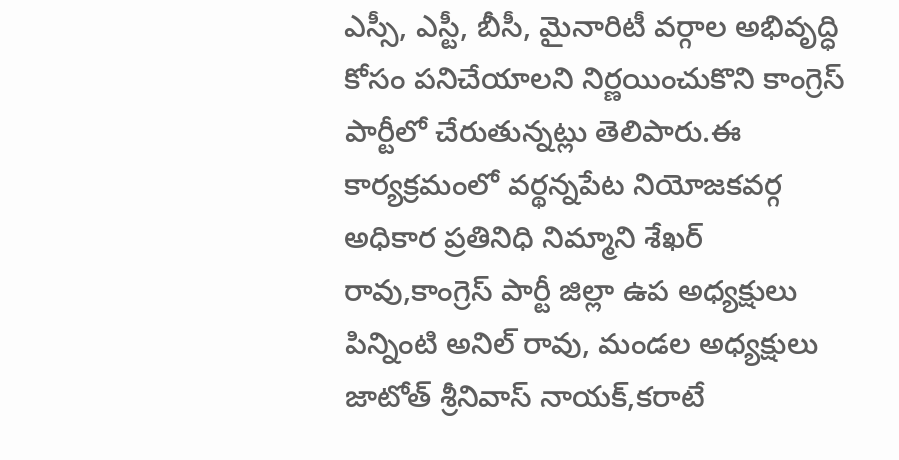ఎస్సీ, ఎస్టీ, బీసీ, మైనారిటీ వర్గాల అభివృద్ధి కోసం పనిచేయాలని నిర్ణయించుకొని కాంగ్రెస్ పార్టీలో చేరుతున్నట్లు తెలిపారు.ఈ కార్యక్రమంలో వర్థన్నపేట నియోజకవర్గ అధికార ప్రతినిధి నిమ్మాని శేఖర్ రావు,కాంగ్రెస్ పార్టీ జిల్లా ఉప అధ్యక్షులు పిన్నింటి అనిల్ రావు, మండల అధ్యక్షులు జాటోత్ శ్రీనివాస్ నాయక్,కరాటే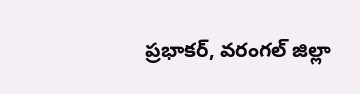ప్రభాకర్, వరంగల్ జిల్లా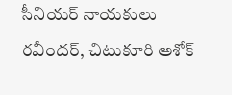సీనియర్ నాయకులు రవీందర్, చిటుకూరి అశోక్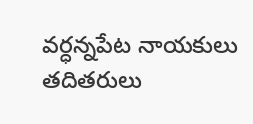వర్ధన్నపేట నాయకులు తదితరులు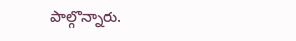పాల్గొన్నారు.